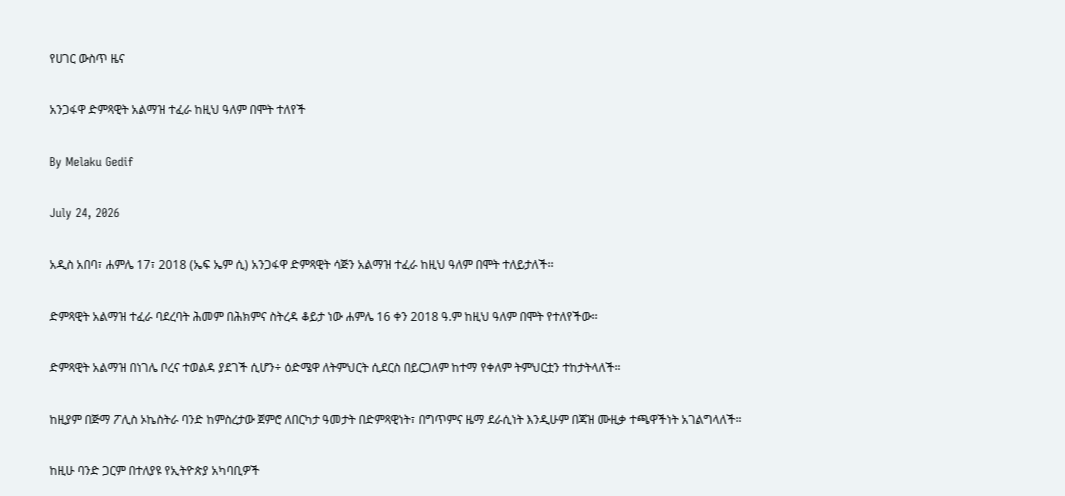የሀገር ውስጥ ዜና

አንጋፋዋ ድምጻዊት አልማዝ ተፈራ ከዚህ ዓለም በሞት ተለየች

By Melaku Gedif

July 24, 2026

አዲስ አበባ፣ ሐምሌ 17፣ 2018 (ኤፍ ኤም ሲ) አንጋፋዋ ድምጻዊት ሳጅን አልማዝ ተፈራ ከዚህ ዓለም በሞት ተለይታለች፡፡

ድምጻዊት አልማዝ ተፈራ ባደረባት ሕመም በሕክምና ስትረዳ ቆይታ ነው ሐምሌ 16 ቀን 2018 ዓ.ም ከዚህ ዓለም በሞት የተለየችው፡፡

ድምጻዊት አልማዝ በነገሌ ቦረና ተወልዳ ያደገች ሲሆን÷ ዕድሜዋ ለትምህርት ሲደርስ በይርጋለም ከተማ የቀለም ትምህርቷን ተከታትላለች።

ከዚያም በጅማ ፖሊስ ኦኬስትራ ባንድ ከምስረታው ጀምሮ ለበርካታ ዓመታት በድምጻዊነት፣ በግጥምና ዜማ ደራሲነት እንዲሁም በጃዝ ሙዚቃ ተጫዋችነት አገልግላለች።

ከዚሁ ባንድ ጋርም በተለያዩ የኢትዮጵያ አካባቢዎች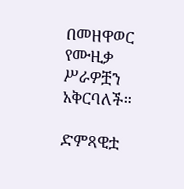በመዘዋወር የሙዚቃ ሥራዎቿን አቅርባለች።

ድምጻዊቷ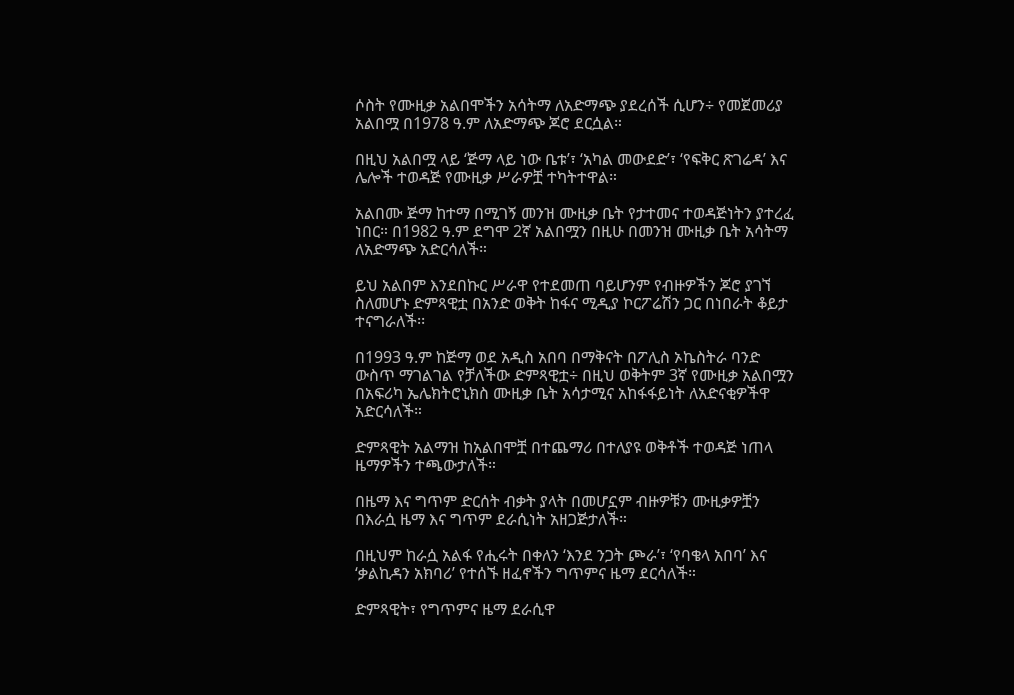ሶስት የሙዚቃ አልበሞችን አሳትማ ለአድማጭ ያደረሰች ሲሆን÷ የመጀመሪያ አልበሟ በ1978 ዓ.ም ለአድማጭ ጆሮ ደርሷል።

በዚህ አልበሟ ላይ ‘ጅማ ላይ ነው ቤቱ’፣ ‘አካል መውደድ’፣ ‘የፍቅር ጽገሬዳ’ እና ሌሎች ተወዳጅ የሙዚቃ ሥራዎቿ ተካትተዋል።

አልበሙ ጅማ ከተማ በሚገኝ መንዝ ሙዚቃ ቤት የታተመና ተወዳጅነትን ያተረፈ ነበር። በ1982 ዓ.ም ደግሞ 2ኛ አልበሟን በዚሁ በመንዝ ሙዚቃ ቤት አሳትማ ለአድማጭ አድርሳለች።

ይህ አልበም እንደበኩር ሥራዋ የተደመጠ ባይሆንም የብዙዎችን ጆሮ ያገኘ ስለመሆኑ ድምጻዊቷ በአንድ ወቅት ከፋና ሚዲያ ኮርፖሬሽን ጋር በነበራት ቆይታ ተናግራለች፡፡

በ1993 ዓ.ም ከጅማ ወደ አዲስ አበባ በማቅናት በፖሊስ ኦኬስትራ ባንድ ውስጥ ማገልገል የቻለችው ድምጻዊቷ÷ በዚህ ወቅትም 3ኛ የሙዚቃ አልበሟን በአፍሪካ ኤሌክትሮኒክስ ሙዚቃ ቤት አሳታሚና አከፋፋይነት ለአድናቂዎችዋ አድርሳለች።

ድምጻዊት አልማዝ ከአልበሞቿ በተጨማሪ በተለያዩ ወቅቶች ተወዳጅ ነጠላ ዜማዎችን ተጫውታለች።

በዜማ እና ግጥም ድርሰት ብቃት ያላት በመሆኗም ብዙዎቹን ሙዚቃዎቿን በእራሷ ዜማ እና ግጥም ደራሲነት አዘጋጅታለች።

በዚህም ከራሷ አልፋ የሒሩት በቀለን ‘እንደ ንጋት ጮራ’፣ ‘የባቄላ አበባ’ እና ‘ቃልኪዳን አክባሪ’ የተሰኙ ዘፈኖችን ግጥምና ዜማ ደርሳለች።

ድምጻዊት፣ የግጥምና ዜማ ደራሲዋ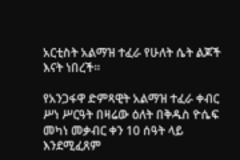አርቲስት አልማዝ ተፈራ የሁለት ሴት ልጆች እናት ነበረች።

የአንጋፋዋ ድምጻዊት አልማዝ ተፈራ ቀብር ሥነ ሥርዓት በዛሬው ዕለት በቅዱስ ዮሴፍ መካነ መቃብር ቀን 10 ሰዓት ላይ እንደሚፈጸም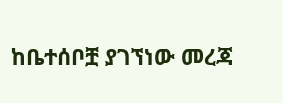ከቤተሰቦቿ ያገኘነው መረጃ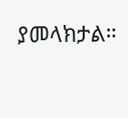ያመላክታል።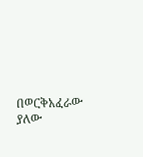በወርቅአፈራው ያለው